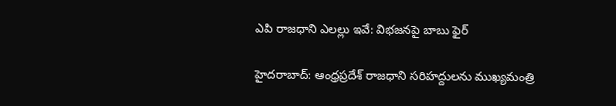ఎపి రాజధాని ఎలల్లు ఇవే: విభజనపై బాబు ఫైర్

హైదరాబాద్: ఆంధ్రప్రదేశ్ రాజధాని సరిహద్దులను ముఖ్యమంత్రి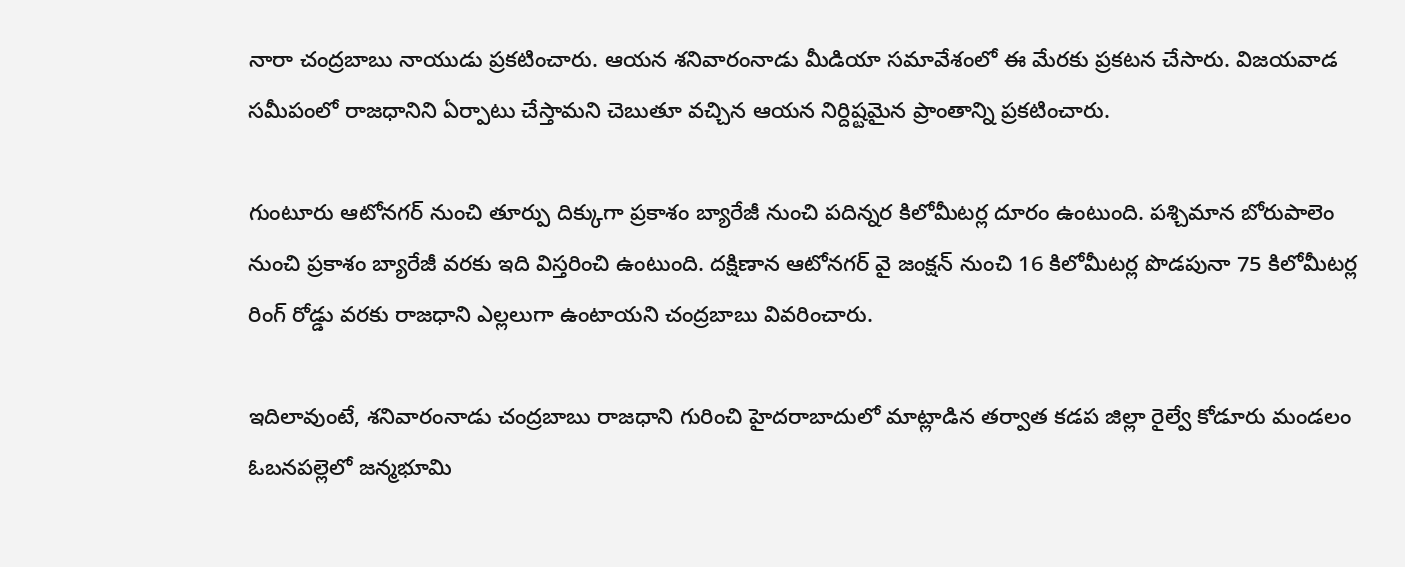నారా చంద్రబాబు నాయుడు ప్రకటించారు. ఆయన శనివారంనాడు మీడియా సమావేశంలో ఈ మేరకు ప్రకటన చేసారు. విజయవాడ సమీపంలో రాజధానిని ఏర్పాటు చేస్తామని చెబుతూ వచ్చిన ఆయన నిర్దిష్టమైన ప్రాంతాన్ని ప్రకటించారు.

గుంటూరు ఆటోనగర్ నుంచి తూర్పు దిక్కుగా ప్రకాశం బ్యారేజీ నుంచి పదిన్నర కిలోమీటర్ల దూరం ఉంటుంది. పశ్చిమాన బోరుపాలెం నుంచి ప్రకాశం బ్యారేజీ వరకు ఇది విస్తరించి ఉంటుంది. దక్షిణాన ఆటోనగర్ వై జంక్షన్ నుంచి 16 కిలోమీటర్ల పొడపునా 75 కిలోమీటర్ల రింగ్ రోడ్డు వరకు రాజధాని ఎల్లలుగా ఉంటాయని చంద్రబాబు వివరించారు.

ఇదిలావుంటే, శనివారంనాడు చంద్రబాబు రాజధాని గురించి హైదరాబాదులో మాట్లాడిన తర్వాత కడప జిల్లా రైల్వే కోడూరు మండలం ఓబనపల్లెలో జన్మభూమి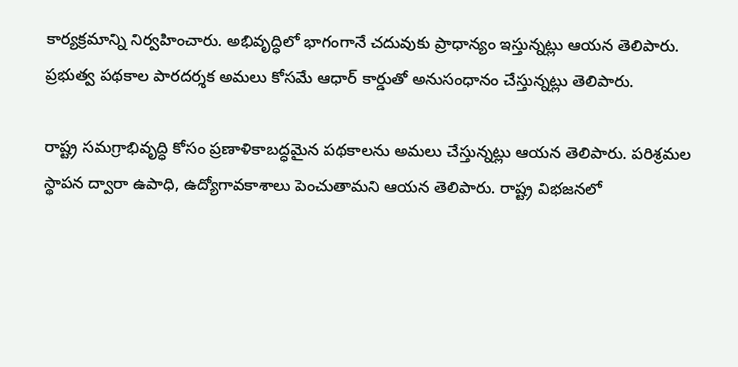కార్యక్రమాన్ని నిర్వహించారు. అభివృద్ధిలో భాగంగానే చదువుకు ప్రాధాన్యం ఇస్తున్నట్లు ఆయన తెలిపారు. ప్రభుత్వ పథకాల పారదర్శక అమలు కోసమే ఆధార్ కార్డుతో అనుసంధానం చేస్తున్నట్లు తెలిపారు.

రాష్ట్ర సమగ్రాభివృద్ధి కోసం ప్రణాళికాబద్ధమైన పథకాలను అమలు చేస్తున్నట్లు ఆయన తెలిపారు. పరిశ్రమల స్థాపన ద్వారా ఉపాధి, ఉద్యోగావకాశాలు పెంచుతామని ఆయన తెలిపారు. రాష్ట్ర విభజనలో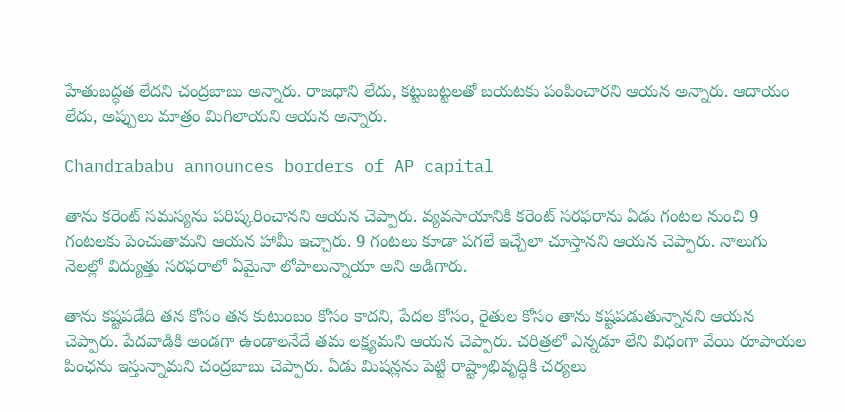హేతుబద్ధత లేదని చంద్రబాబు అన్నారు. రాజధాని లేదు, కట్టుబట్టలతో బయటకు పంపించారని ఆయన అన్నారు. ఆదాయం లేదు, అప్పులు మాత్రం మిగిలాయని ఆయన అన్నారు.

Chandrababu announces borders of AP capital

తాను కరెంట్ సమస్యను పరిష్కరించానని ఆయన చెప్పారు. వ్యవసాయానికి కరెంట్ సరఫరాను ఏడు గంటల నుంచి 9 గంటలకు పెంచుతామని ఆయన హామీ ఇచ్చారు. 9 గంటలు కూడా పగలే ఇచ్చేలా చూస్తానని ఆయన చెప్పారు. నాలుగు నెలల్లో విద్యుత్తు సరఫరాలో ఏమైనా లోపాలున్నాయా అని అడిగారు.

తాను కష్టపడేది తన కోసం తన కుటుంబం కోసం కాదని, పేదల కోసం, రైతుల కోసం తాను కష్టపడుతున్నానని ఆయన చెప్పారు. పేదవాడికి అండగా ఉండాలనేదే తమ లక్ష్యమని ఆయన చెప్పారు. చరిత్రలో ఎన్నడూ లేని విధంగా వేయి రూపాయల పింఛను ఇస్తున్నామని చంద్రబాబు చెప్పారు. ఏడు మిషన్లను పెట్టి రాష్ట్రాభివృద్ధికి చర్యలు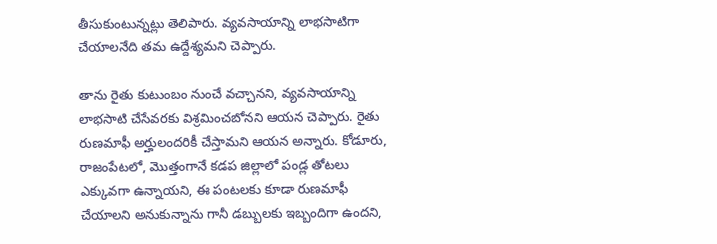తీసుకుంటున్నట్లు తెలిపారు. వ్యవసాయాన్ని లాభసాటిగా చేయాలనేది తమ ఉద్దేశ్యమని చెప్పారు.

తాను రైతు కుటుంబం నుంచే వచ్చానని, వ్యవసాయాన్ని లాభసాటి చేసేవరకు విశ్రమించబోనని ఆయన చెప్పారు. రైతు రుణమాఫీ అర్హులందరికీ చేస్తామని ఆయన అన్నారు. కోడూరు, రాజంపేటలో, మొత్తంగానే కడప జిల్లాలో పండ్ల తోటలు ఎక్కువగా ఉన్నాయని, ఈ పంటలకు కూడా రుణమాఫీ చేయాలని అనుకున్నాను గానీ డబ్బులకు ఇబ్బందిగా ఉందని,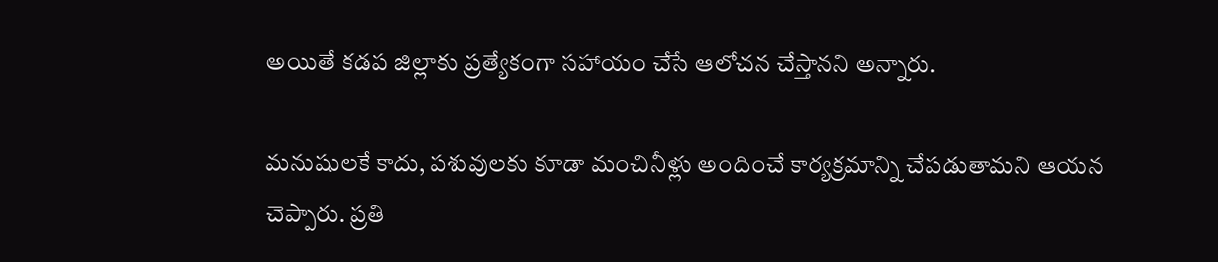అయితే కడప జిల్లాకు ప్రత్యేకంగా సహాయం చేసే ఆలోచన చేస్తానని అన్నారు.

మనుషులకే కాదు, పశువులకు కూడా మంచినీళ్లు అందించే కార్యక్రమాన్ని చేపడుతామని ఆయన చెప్పారు. ప్రతి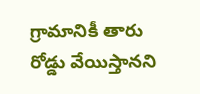గ్రామానికీ తారు రోడ్డు వేయిస్తానని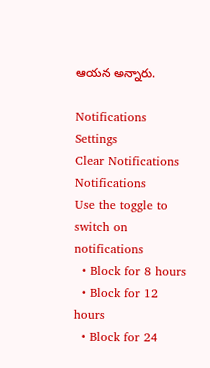ఆయన అన్నారు.

Notifications
Settings
Clear Notifications
Notifications
Use the toggle to switch on notifications
  • Block for 8 hours
  • Block for 12 hours
  • Block for 24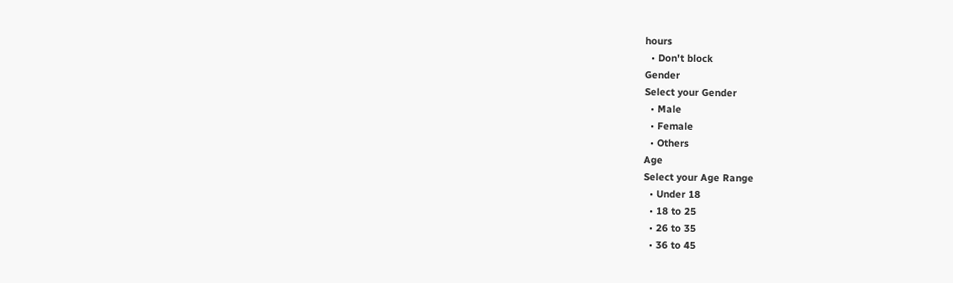hours
  • Don't block
Gender
Select your Gender
  • Male
  • Female
  • Others
Age
Select your Age Range
  • Under 18
  • 18 to 25
  • 26 to 35
  • 36 to 45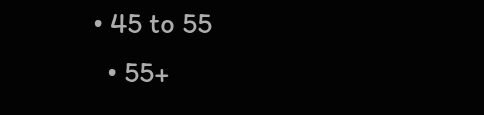• 45 to 55
  • 55+